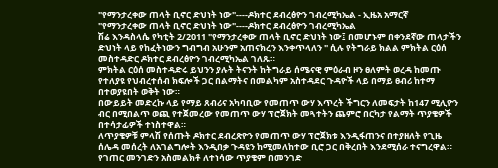"የማንታረቀው ጠላት ቢኖር ድህነት ነው"----ዶክተር ደብረፅዮን ገብረሚካኤል - ኢዜአ አማርኛ
"የማንታረቀው ጠላት ቢኖር ድህነት ነው"----ዶክተር ደብረፅዮን ገብረሚካኤል
ሽሬ እንዳስላሴ የካቲት 2/2011 "የማንታረቀው ጠላት ቢኖር ድህነት ነው፤ በመሆኑም በቀንደኛው ጠላታችን ድህነት ላይ የከፈትነውን ግብግብ አሁንም አጠናክረን እንቀጥላለን " ሲሉ የትግራይ ክልል ምክትል ርዕሰ መስተዳድር ዶክተር ደብረፅዮን ገብረሚካኤል ገለጹ።
ምክትል ርዕሰ መስተዳድሩ ይህንን ያሉት ትናንት ከትግራይ ሰሜናዊ ምዕራብ ዞን ፀለምት ወረዳ ከመጡ የተለያዩ የህብረተሰብ ክፍሎች ጋር በልማትና በመልካም አስተዳደር ጉዳዮች ላይ በማይ ፀብሪ ከተማ በተወያዩበት ወቅት ነው።
በውይይት መድረኩ ላይ የማይ ጸብሪና አካባቢው የመጠጥ ውሃ እጥረት ችግርን ለመፍታት ከ147 ሚሊዮን ብር በሚበልጥ ወጪ የተጀመረው የመጠጥ ውሃ ፕሮጀክት መጓተትን ጨምሮ በርካታ የልማት ጥያቄዎች በተሳታፊዎች ተነስተዋል።
ለጥያቄዎቹ ምላሽ የሰጡት ዶክተር ደብረጽዮን የመጠጥ ውሃ ፕሮጀክቱ እንዲፋጠንና በተያዘለት የጊዜ ሰሌዳ መሰረት ለአገልግሎት እንዲበቃ ጉዳዩን ከሚመለከተው ቢሮ ጋር በቅረበት እንደሚሰራ ተናግረዋል።
የገጠር መንገድን አስመልክቶ ለተነሳው ጥያቄም በመንገድ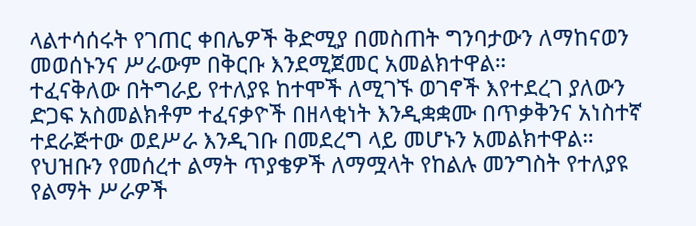ላልተሳሰሩት የገጠር ቀበሌዎች ቅድሚያ በመስጠት ግንባታውን ለማከናወን መወሰኑንና ሥራውም በቅርቡ እንደሚጀመር አመልክተዋል።
ተፈናቅለው በትግራይ የተለያዩ ከተሞች ለሚገኙ ወገኖች እየተደረገ ያለውን ድጋፍ አስመልክቶም ተፈናቃዮች በዘላቂነት እንዲቋቋሙ በጥቃቅንና አነስተኛ ተደራጅተው ወደሥራ እንዲገቡ በመደረግ ላይ መሆኑን አመልክተዋል።
የህዝቡን የመሰረተ ልማት ጥያቄዎች ለማሟላት የከልሉ መንግስት የተለያዩ የልማት ሥራዎች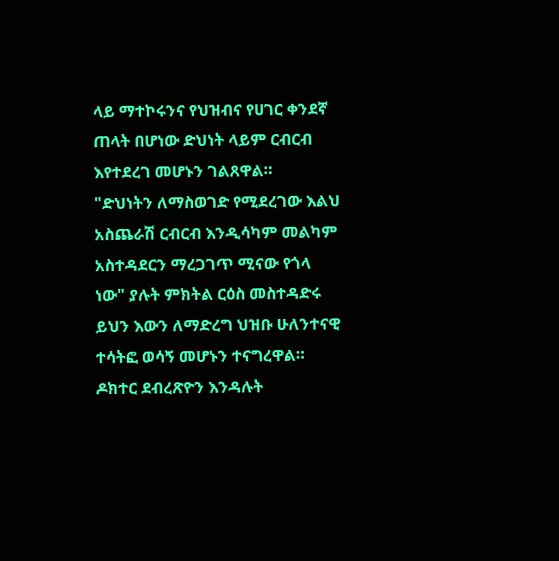ላይ ማተኮሩንና የህዝብና የሀገር ቀንደኛ ጠላት በሆነው ድህነት ላይም ርብርብ እየተደረገ መሆኑን ገልጸዋል።
"ድህነትን ለማስወገድ የሚደረገው እልህ አስጨራሽ ርብርብ እንዲሳካም መልካም አስተዳደርን ማረጋገጥ ሚናው የጎላ ነው" ያሉት ምክትል ርዕስ መስተዳድሩ ይህን እውን ለማድረግ ህዝቡ ሁለንተናዊ ተሳትፎ ወሳኝ መሆኑን ተናግረዋል።
ዶክተር ደብረጽዮን እንዳሉት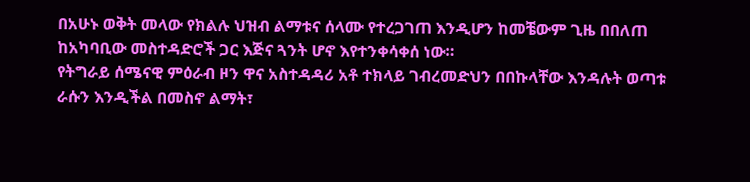በአሁኑ ወቅት መላው የክልሉ ህዝብ ልማቱና ሰላሙ የተረጋገጠ እንዲሆን ከመቼውም ጊዜ በበለጠ ከአካባቢው መስተዳድሮች ጋር እጅና ጓንት ሆኖ እየተንቀሳቀሰ ነው።
የትግራይ ሰሜናዊ ምዕራብ ዞን ዋና አስተዳዳሪ አቶ ተክላይ ገብረመድህን በበኩላቸው እንዳሉት ወጣቱ ራሱን እንዲችል በመስኖ ልማት፣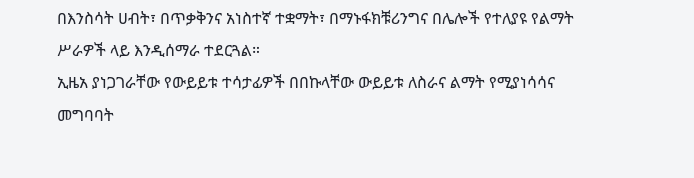በእንስሳት ሀብት፣ በጥቃቅንና አነስተኛ ተቋማት፣ በማኑፋክቹሪንግና በሌሎች የተለያዩ የልማት ሥራዎች ላይ እንዲሰማራ ተደርጓል።
ኢዜአ ያነጋገራቸው የውይይቱ ተሳታፊዎች በበኩላቸው ውይይቱ ለስራና ልማት የሚያነሳሳና መግባባት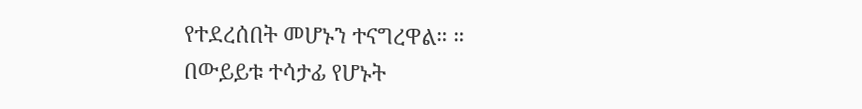የተደረሰበት መሆኑን ተናግረዋል። ።
በውይይቱ ተሳታፊ የሆኑት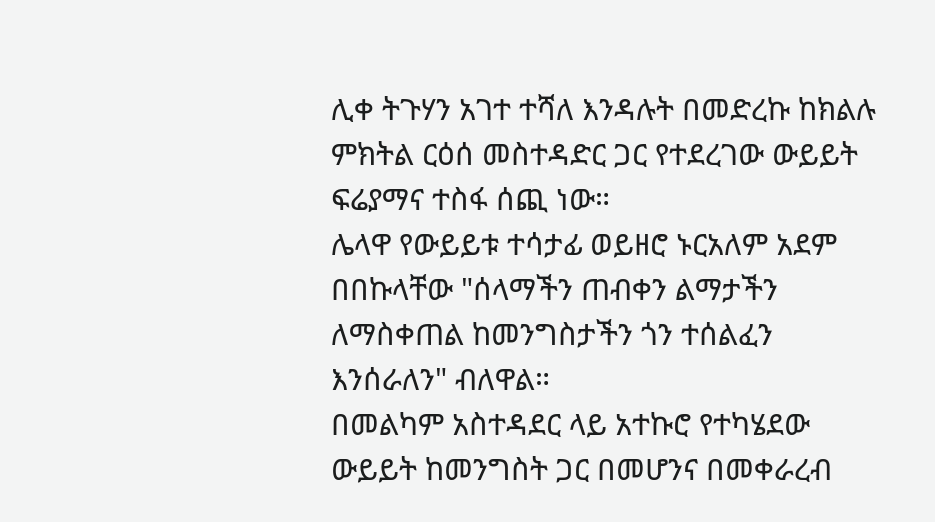ሊቀ ትጉሃን አገተ ተሻለ እንዳሉት በመድረኩ ከክልሉ ምክትል ርዕሰ መስተዳድር ጋር የተደረገው ውይይት ፍሬያማና ተስፋ ሰጪ ነው።
ሌላዋ የውይይቱ ተሳታፊ ወይዘሮ ኑርአለም አደም በበኩላቸው "ሰላማችን ጠብቀን ልማታችን ለማስቀጠል ከመንግስታችን ጎን ተሰልፈን እንሰራለን" ብለዋል።
በመልካም አስተዳደር ላይ አተኩሮ የተካሄደው ውይይት ከመንግስት ጋር በመሆንና በመቀራረብ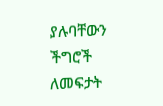ያሉባቸውን ችግሮች ለመፍታት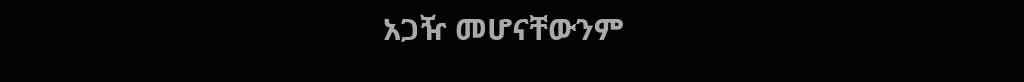አጋዥ መሆናቸውንም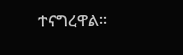ተናግረዋል።